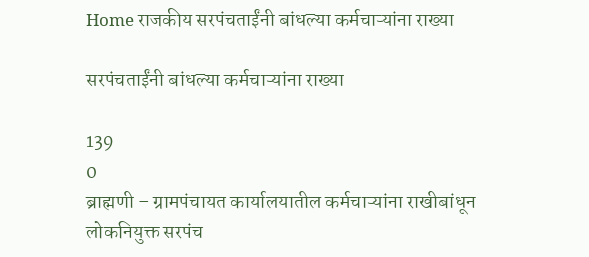Home राजकीय सरपंचताईंनी बांधल्या कर्मचाऱ्यांना राख्या

सरपंचताईंनी बांधल्या कर्मचाऱ्यांना राख्या

139
0
ब्राह्मणी – ग्रामपंचायत कार्यालयातील कर्मचाऱ्यांना राखीबांधून लोकनियुक्त सरपंच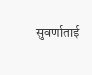सुवर्णाताई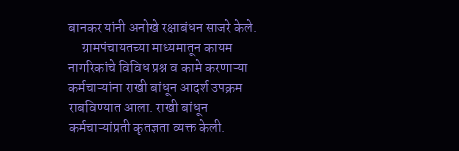बानकर यांनी अनोखे रक्षाबंधन साजरे केले.
     ग्रामपंचायतच्या माध्यमातून कायम नागरिकांचे विविध प्रश्न व कामे करणाऱ्या कर्मचाऱ्यांना राखी बांधून आदर्श उपक्रम राबविण्यात आला. राखी बांधून कर्मचाऱ्यांप्रती कृतज्ञता व्यक्त केली.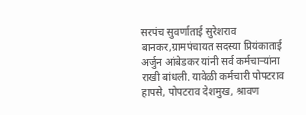सरपंच सुवर्णाताई सुरेशराव बानकर,ग्रामपंचायत सदस्या प्रियंकाताई अर्जुन आंबेडकर यांनी सर्व कर्मचाऱ्यांना राखी बांधली. यावेळी कर्मचारी पोपटराव हापसे, पोपटराव देशमुख, श्रावण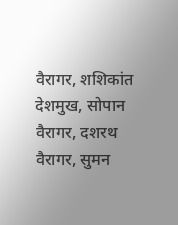वैरागर, शशिकांत देशमुख, सोपान वैरागर, दशरथ वैरागर, सुमन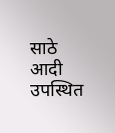साठे आदी उपस्थित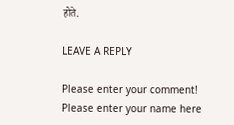होते.

LEAVE A REPLY

Please enter your comment!
Please enter your name here